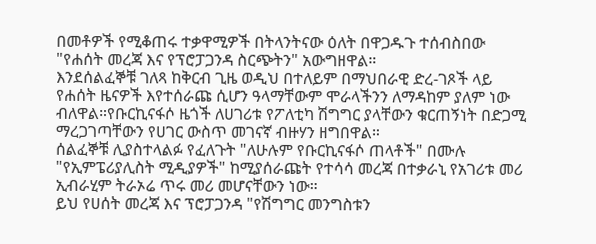በመቶዎች የሚቆጠሩ ተቃዋሚዎች በትላንትናው ዕለት በዋጋዱጉ ተሰብስበው "የሐሰት መረጃ እና የፕሮፓጋንዳ ስርጭትን" አውግዘዋል።
እንደሰልፈኞቹ ገለጻ ከቅርብ ጊዜ ወዲህ በተለይም በማህበራዊ ድረ-ገጾች ላይ የሐሰት ዜናዎች እየተሰራጩ ሲሆን ዓላማቸውም ሞራላችንን ለማዳከም ያለም ነው ብለዋል።የቡርኪናፋሶ ዜጎች ለሀገሪቱ የፖለቲካ ሽግግር ያላቸውን ቁርጠኝነት በድጋሚ ማረጋገጣቸውን የሀገር ውስጥ መገናኛ ብዙሃን ዘግበዋል።
ሰልፈኞቹ ሊያስተላልፉ የፈለጉት "ለሁሉም የቡርኪናፋሶ ጠላቶች" በሙሉ "የኢምፔሪያሊስት ሚዲያዎች" ከሚያሰራጩት የተሳሳ መረጃ በተቃራኒ የአገሪቱ መሪ ኢብራሂም ትራኦሬ ጥሩ መሪ መሆናቸውን ነው።
ይህ የሀሰት መረጃ እና ፕሮፓጋንዳ "የሽግግር መንግስቱን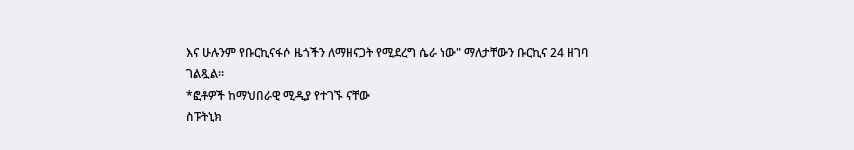እና ሁሉንም የቡርኪናፋሶ ዜጎችን ለማዘናጋት የሚደረግ ሴራ ነው" ማለታቸውን ቡርኪና 24 ዘገባ ገልጿል።
*ፎቶዎች ከማህበራዊ ሚዲያ የተገኙ ናቸው
ስፑትኒክ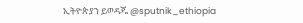ኢትዮጵያን ይወዳጁ @sputnik_ethiopia